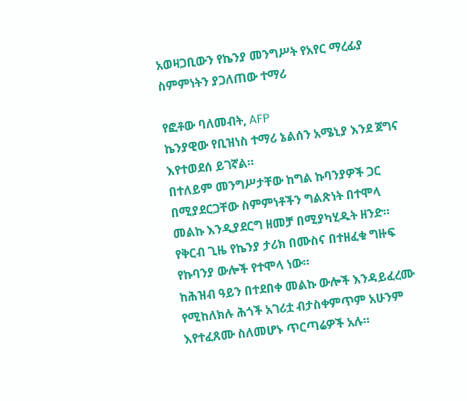አወዛጋቢውን የኬንያ መንግሥት የአየር ማረፊያ ስምምነትን ያጋለጠው ተማሪ

የፎቶው ባለመብት, AFP
ኬንያዊው የቢዝነስ ተማሪ ኔልሰን አሜኒያ እንደ ጀግና እየተወደሰ ይገኛል።
በተለይም መንግሥታቸው ከግል ኩባንያዎች ጋር በሚያደርጋቸው ስምምነቶችን ግልጽነት በተሞላ መልኩ እንዲያደርግ ዘመቻ በሚያካሂዱት ዘንድ።
የቅርብ ጊዜ የኬንያ ታሪክ በሙስና በተዘፈቁ ግዙፍ የኩባንያ ውሎች የተሞላ ነው።
ከሕዝብ ዓይን በተደበቀ መልኩ ውሎች እንዳይፈረሙ የሚከለክሉ ሕጎች አገሪቷ ብታስቀምጥም አሁንም እየተፈጸሙ ስለመሆኑ ጥርጣሬዎች አሉ።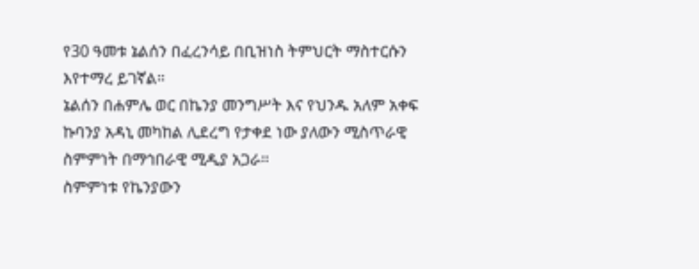የ30 ዓመቱ ኔልሰን በፈረንሳይ በቢዝነስ ትምህርት ማስተርሱን እየተማረ ይገኛል።
ኔልሰን በሐምሌ ወር በኬንያ መንግሥት እና የህንዱ አለም አቀፍ ኩባንያ አዳኒ መካከል ሊደረግ የታቀደ ነው ያለውን ሚስጥራዊ ስምምነት በማኅበራዊ ሚዲያ አጋራ።
ስምምነቱ የኬንያውን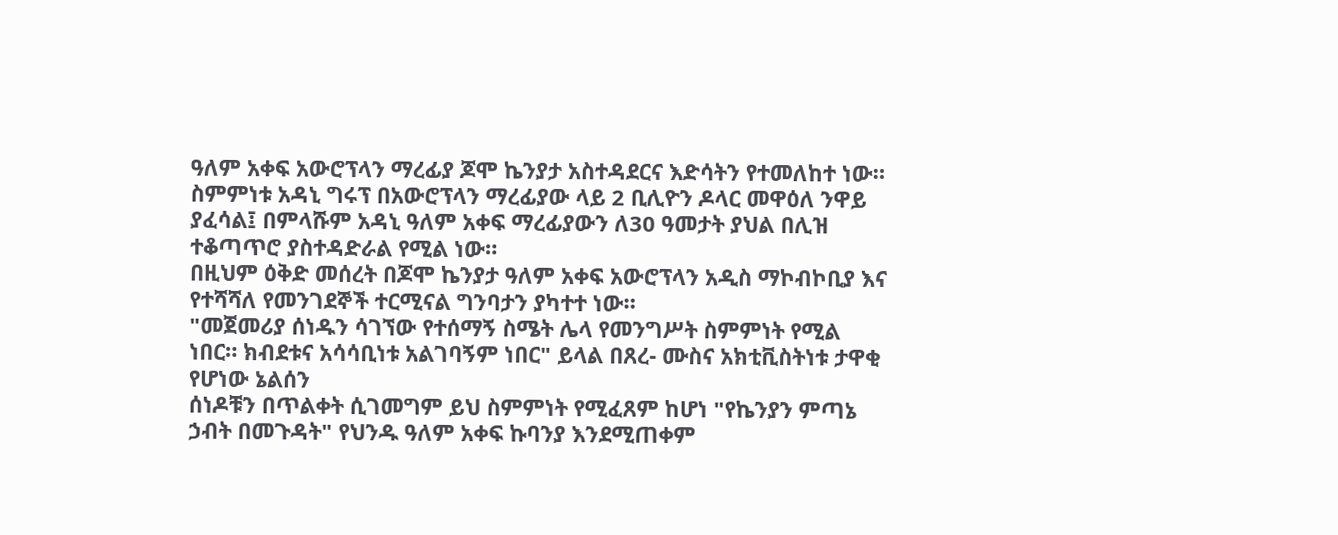ዓለም አቀፍ አውሮፕላን ማረፊያ ጆሞ ኬንያታ አስተዳደርና እድሳትን የተመለከተ ነው።
ስምምነቱ አዳኒ ግሩፕ በአውሮፕላን ማረፊያው ላይ 2 ቢሊዮን ዶላር መዋዕለ ንዋይ ያፈሳል፤ በምላሹም አዳኒ ዓለም አቀፍ ማረፊያውን ለ30 ዓመታት ያህል በሊዝ ተቆጣጥሮ ያስተዳድራል የሚል ነው።
በዚህም ዕቅድ መሰረት በጆሞ ኬንያታ ዓለም አቀፍ አውሮፕላን አዲስ ማኮብኮቢያ እና የተሻሻለ የመንገደኞች ተርሚናል ግንባታን ያካተተ ነው።
"መጀመሪያ ሰነዱን ሳገኘው የተሰማኝ ስሜት ሌላ የመንግሥት ስምምነት የሚል ነበር። ክብደቱና አሳሳቢነቱ አልገባኝም ነበር" ይላል በጸረ- ሙስና አክቲቪስትነቱ ታዋቂ የሆነው ኔልሰን
ሰነዶቹን በጥልቀት ሲገመግም ይህ ስምምነት የሚፈጸም ከሆነ "የኬንያን ምጣኔ ኃብት በመጉዳት" የህንዱ ዓለም አቀፍ ኩባንያ እንደሚጠቀም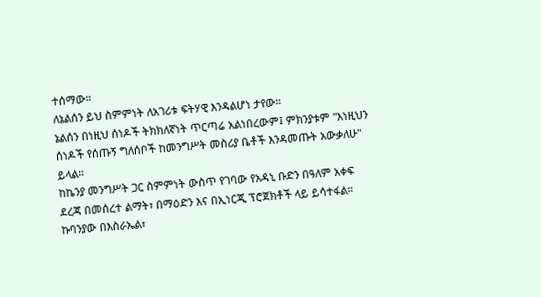ተሰማው።
ለኔልሰን ይህ ስምምነት ለአገሪቱ ፍትሃዊ እንዳልሆነ ታየው።
ኔልሰን በነዚህ ሰነዶች ትክክለኛነት ጥርጣሬ አልነበረውም፤ ምክንያቱም "እነዚህን ሰነዶች የሰጡኝ ግለሰቦች ከመንግሥት መስሪያ ቤቶች እንዳመጡት አውቃለሁ" ይላል።
ከኬንያ መንግሥት ጋር ስምምነት ውስጥ የገባው የአዳኒ ቡድን በዓለም አቀፍ ደረጃ በመሰረተ ልማት፣ በማዕድን እና በኢነርጂ ፕሮጀክቶች ላይ ይሳተፋል።
ኩባንያው በእስራኤል፣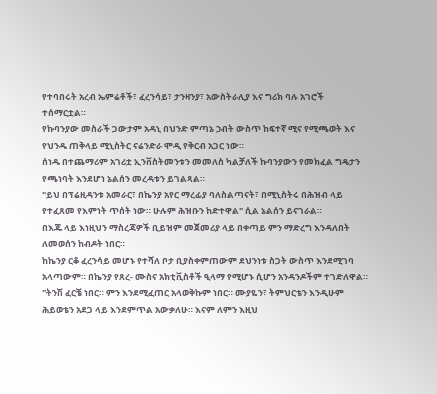የተባበሩት አረብ ኤምሬቶች፣ ፈረንሳይ፣ ታንዛንያ፣ አውስትራሊያ እና ግሪክ ባሉ አገሮች ተሰማርቷል።
የኩባንያው መስራች ጋውታም አዳኒ በህንድ ምጣኔ ኃብት ውስጥ ከፍተኛ ሚና የሚጫወት እና የህንዱ ጠቅላይ ሚኒስትር ናሬንድራ ሞዲ የቅርብ አጋር ነው።
ሰነዱ በተጨማሪም አገሪቷ ኢንቨስትመንቱን መመለስ ካልቻለች ኩባንያውን የመክፈል ግዴታን የጫነባት እንደሆነ ኔልሰን መረዳቱን ይገልጻል።
"ይህ በፕሬዚዳንቱ አመራር፣ በኬንያ አየር ማረፊያ ባለስልጣናት፣ በሚኒስትሩ በሕዝብ ላይ የተፈጸመ የእምነት ጥሰት ነው። ሁሉም ሕዝቡን ከድተዋል" ሲል ኔልሰን ይናገራል።
በእጁ ላይ እነዚህን ማስረጃዎች ቢይዝም መጀመሪያ ላይ በቀጣይ ምን ማድረግ እንዳለበት ለመወሰን ከብዶት ነበር።
ከኬንያ ርቆ ፈረንሳይ መሆኑ የተሻለ ቦታ ቢያስቀምጠውም ደህንነቱ ስጋት ውስጥ እንደሚገባ አላጣውም። በኬንያ የጸረ- ሙስና አክቲቪስቶች ዒላማ የሚሆኑ ሲሆን አንዳንዶችም ተገድለዋል።
"ትንሽ ፈርቼ ነበር። ምን እንደሚፈጠር አላወቅኩም ነበር። ሙያዬን፣ ትምህርቴን እንዲሁም ሕይወቴን አደጋ ላይ እንደምጥል አውቃለሁ። እናም ለምን እዚህ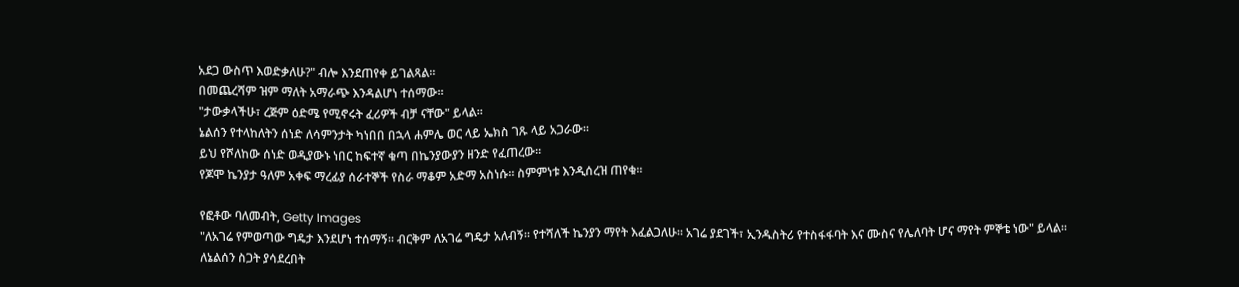አደጋ ውስጥ እወድቃለሁ?" ብሎ እንደጠየቀ ይገልጻል።
በመጨረሻም ዝም ማለት አማራጭ እንዳልሆነ ተሰማው።
"ታውቃላችሁ፣ ረጅም ዕድሜ የሚኖሩት ፈሪዎች ብቻ ናቸው" ይላል።
ኔልሰን የተላከለትን ሰነድ ለሳምንታት ካነበበ በኋላ ሐምሌ ወር ላይ ኤክስ ገጹ ላይ አጋራው።
ይህ የሾለከው ሰነድ ወዲያውኑ ነበር ከፍተኛ ቁጣ በኬንያውያን ዘንድ የፈጠረው።
የጆሞ ኬንያታ ዓለም አቀፍ ማረፊያ ሰራተኞች የስራ ማቆም አድማ አስነሱ። ስምምነቱ እንዲሰረዝ ጠየቁ።

የፎቶው ባለመብት, Getty Images
"ለአገሬ የምወጣው ግዴታ እንደሆነ ተሰማኝ። ብርቅም ለአገሬ ግዴታ አለብኝ። የተሻለች ኬንያን ማየት እፈልጋለሁ። አገሬ ያደገች፣ ኢንዱስትሪ የተስፋፋባት እና ሙስና የሌለባት ሆና ማየት ምኞቴ ነው" ይላል።
ለኔልሰን ስጋት ያሳደረበት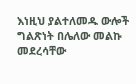እነዚህ ያልተለመዱ ውሎች ግልጽነት በሌለው መልኩ መደረሳቸው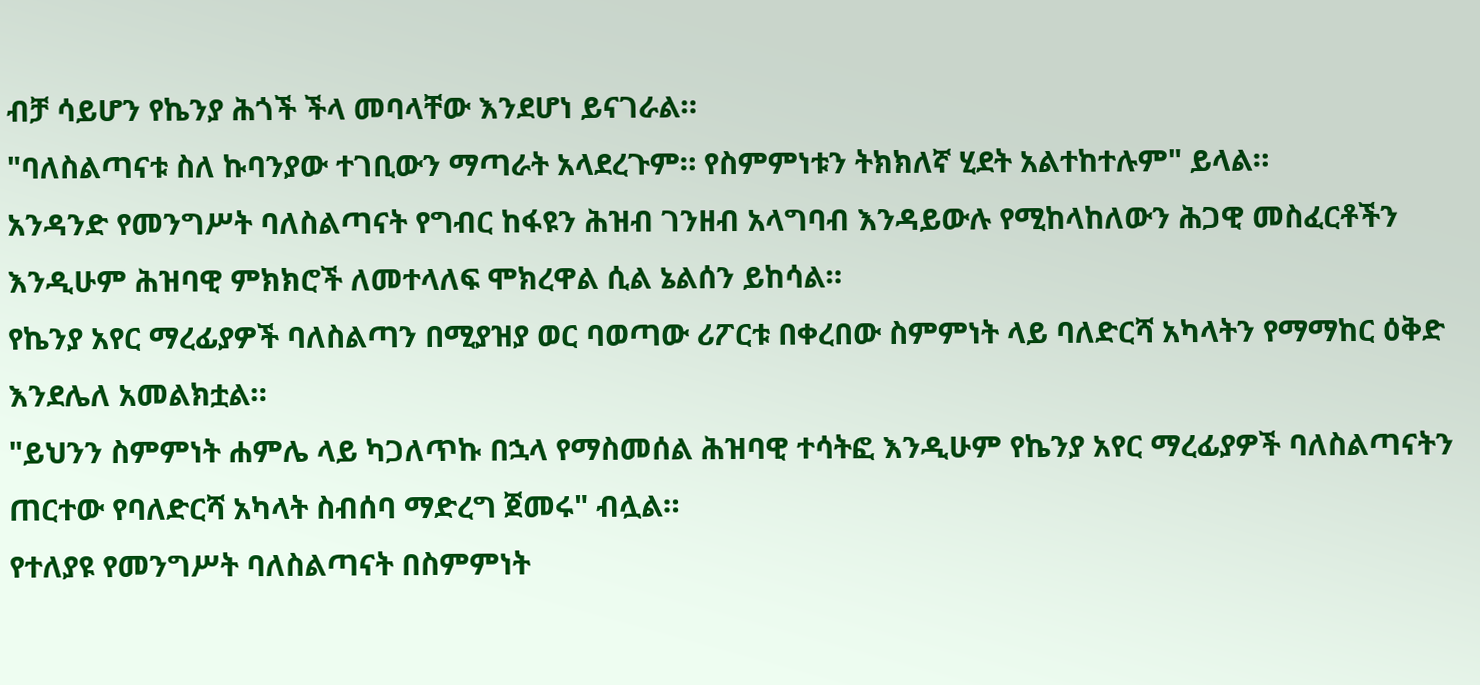ብቻ ሳይሆን የኬንያ ሕጎች ችላ መባላቸው እንደሆነ ይናገራል።
"ባለስልጣናቱ ስለ ኩባንያው ተገቢውን ማጣራት አላደረጉም። የስምምነቱን ትክክለኛ ሂደት አልተከተሉም" ይላል።
አንዳንድ የመንግሥት ባለስልጣናት የግብር ከፋዩን ሕዝብ ገንዘብ አላግባብ እንዳይውሉ የሚከላከለውን ሕጋዊ መስፈርቶችን እንዲሁም ሕዝባዊ ምክክሮች ለመተላለፍ ሞክረዋል ሲል ኔልሰን ይከሳል።
የኬንያ አየር ማረፊያዎች ባለስልጣን በሚያዝያ ወር ባወጣው ሪፖርቱ በቀረበው ስምምነት ላይ ባለድርሻ አካላትን የማማከር ዕቅድ እንደሌለ አመልክቷል።
"ይህንን ስምምነት ሐምሌ ላይ ካጋለጥኩ በኋላ የማስመሰል ሕዝባዊ ተሳትፎ እንዲሁም የኬንያ አየር ማረፊያዎች ባለስልጣናትን ጠርተው የባለድርሻ አካላት ስብሰባ ማድረግ ጀመሩ" ብሏል።
የተለያዩ የመንግሥት ባለስልጣናት በስምምነት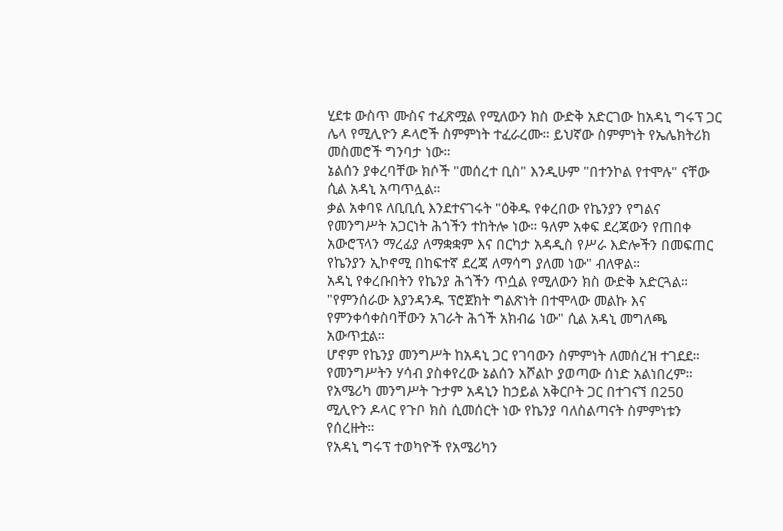ሂደቱ ውስጥ ሙስና ተፈጽሟል የሚለውን ክስ ውድቅ አድርገው ከአዳኒ ግሩፕ ጋር ሌላ የሚሊዮን ዶላሮች ስምምነት ተፈራረሙ። ይህኛው ስምምነት የኤሌክትሪክ መስመሮች ግንባታ ነው።
ኔልሰን ያቀረባቸው ክሶች "መሰረተ ቢስ" እንዲሁም "በተንኮል የተሞሉ" ናቸው ሲል አዳኒ አጣጥሏል።
ቃል አቀባዩ ለቢቢሲ እንደተናገሩት "ዕቅዱ የቀረበው የኬንያን የግልና የመንግሥት አጋርነት ሕጎችን ተከትሎ ነው። ዓለም አቀፍ ደረጃውን የጠበቀ አውሮፕላን ማረፊያ ለማቋቋም እና በርካታ አዳዲስ የሥራ እድሎችን በመፍጠር የኬንያን ኢኮኖሚ በከፍተኛ ደረጃ ለማሳግ ያለመ ነው" ብለዋል።
አዳኒ የቀረቡበትን የኬንያ ሕጎችን ጥሷል የሚለውን ክስ ውድቅ አድርጓል።
"የምንሰራው እያንዳንዱ ፕሮጀክት ግልጽነት በተሞላው መልኩ እና የምንቀሳቀስባቸውን አገራት ሕጎች አክብሬ ነው" ሲል አዳኒ መግለጫ አውጥቷል።
ሆኖም የኬንያ መንግሥት ከአዳኒ ጋር የገባውን ስምምነት ለመሰረዝ ተገደደ።
የመንግሥትን ሃሳብ ያስቀየረው ኔልሰን አሾልኮ ያወጣው ሰነድ አልነበረም።
የአሜሪካ መንግሥት ጉታም አዳኒን ከኃይል አቅርቦት ጋር በተገናኘ በ250 ሚሊዮን ዶላር የጉቦ ክስ ሲመሰርት ነው የኬንያ ባለስልጣናት ስምምነቱን የሰረዙት።
የአዳኒ ግሩፕ ተወካዮች የአሜሪካን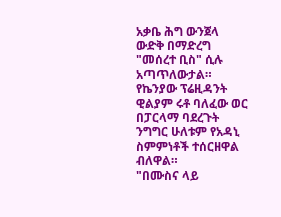አቃቤ ሕግ ውንጀላ ውድቅ በማድረግ "መሰረተ ቢስ" ሲሉ አጣጥለውታል።
የኬንያው ፕሬዚዳንት ዊልያም ሩቶ ባለፈው ወር በፓርላማ ባደረጉት ንግግር ሁለቱም የአዳኒ ስምምነቶች ተሰርዘዋል ብለዋል።
"በሙስና ላይ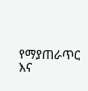የማያጠራጥር እና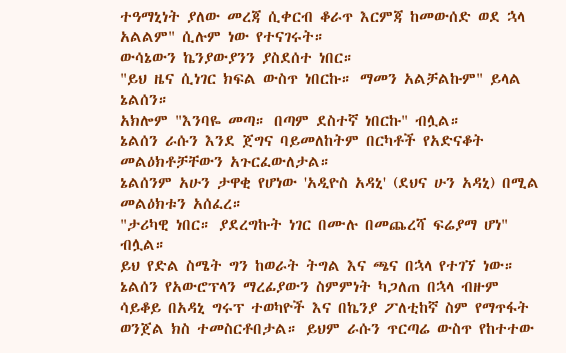ተዓማኒነት ያለው መረጃ ሲቀርብ ቆራጥ እርምጃ ከመውሰድ ወደ ኋላ አልልም" ሲሉም ነው የተናገሩት።
ውሳኔውን ኬንያውያንን ያስደሰተ ነበር።
"ይህ ዜና ሲነገር ክፍል ውስጥ ነበርኩ። ማመን አልቻልኩም" ይላል ኔልሰን።
አክሎም "እንባዬ መጣ። በጣም ደስተኛ ነበርኩ" ብሏል።
ኔልሰን ራሱን እንደ ጀግና ባይመለከትም በርካቶች የአድናቆት መልዕክቶቻቸውን አጉርፈውለታል።
ኔልሰንም አሁን ታዋቂ የሆነው 'አዲዮስ አዳኒ' (ደህና ሁን አዳኒ) በሚል መልዕክቱን አሰፈረ።
"ታሪካዊ ነበር። ያደረግኩት ነገር በሙሉ በመጨረሻ ፍሬያማ ሆነ" ብሏል።
ይህ የድል ስሜት ግን ከወራት ትግል እና ጫና በኋላ የተገኘ ነው።
ኔልሰን የአውሮፕላን ማረፊያውን ስምምነት ካጋለጠ በኋላ ብዙም ሳይቆይ በአዳኒ ግሩፕ ተወካዮች እና በኬንያ ፖለቲከኛ ስም የማጥፋት ወንጀል ክስ ተመስርቶበታል። ይህም ራሱን ጥርጣሬ ውስጥ የከተተው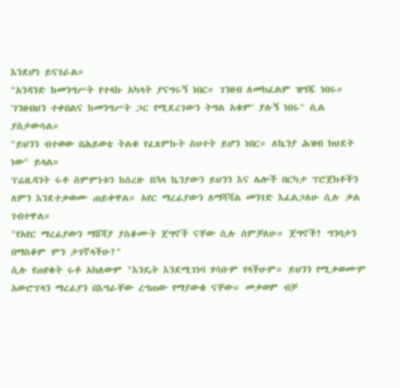እንደሆነ ይናገራል።
"አንዳንድ ከመንግሥት የተላኩ አካላት ያናግሩኝ ነበር። ገንዘብ ለመክፈልም ዝግጁ ነበሩ። 'ገንዘብህን ተቀበልና ከመንግሥት ጋር የሚደረገውን ትግል አቁም' ያሉኝ ነበሩ" ሲል ያስታውሳል።
"ይህንን ብተወው በሕይወቴ ትልቁ የፈጸምኩት ስህተት ይሆን ነበር። ለኬንያ ሕዝብ ክህደት ነው" ይላል።
ፕሬዚዳንት ሩቶ ስምምነቱን ከሰረዙ በኋላ ኬንያውን ይህንን እና ሌሎች በርካታ ፕሮጀክቶችን ለምን እንደተቃወሙ ጠይቀዋል። አየር ማረፊያውን ለማሻሻል መንገድ እፈልጋለሁ ሲሉ ቃል ገብተዋል።
"የአየር ማረፊያውን ማሸሻያ ያስቆሙት ጀግኖች ናቸው ሲሉ ሰምቻለሁ። ጀግኖች? ግንባታን በማስቆም ምን ታገኛላችሁ?"
ሲሉ የጠየቁት ሩቶ አክለውም "እንዴት እንደሚገነባ ሃሳቡም የላችሁም። ይህንን የሚቃወሙም አውሮፕላን ማረፊያን በእግራቸው ረግጠው የማያውቁ ናቸው። መቃወም ብቻ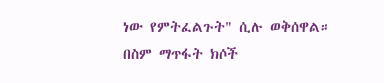ነው የምትፈልጉት" ሲሉ ወቅሰዋል።
በስም ማጥፋት ክሶች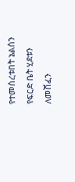የተመሰረቱበት ኔልሰን የፍርድ ቤት ሂደቱን ለመሸፈን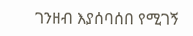ገንዘብ እያሰባሰበ የሚገኝ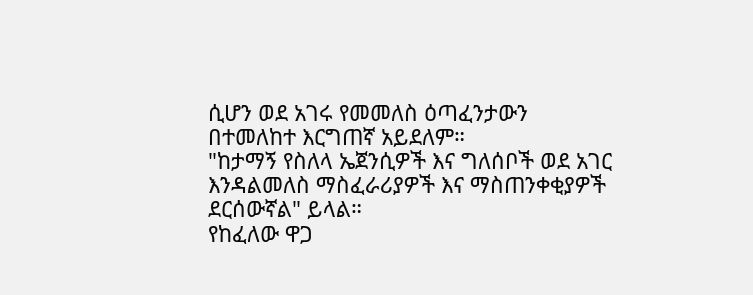ሲሆን ወደ አገሩ የመመለስ ዕጣፈንታውን በተመለከተ እርግጠኛ አይደለም።
"ከታማኝ የስለላ ኤጀንሲዎች እና ግለሰቦች ወደ አገር እንዳልመለስ ማስፈራሪያዎች እና ማስጠንቀቂያዎች ደርሰውኛል" ይላል።
የከፈለው ዋጋ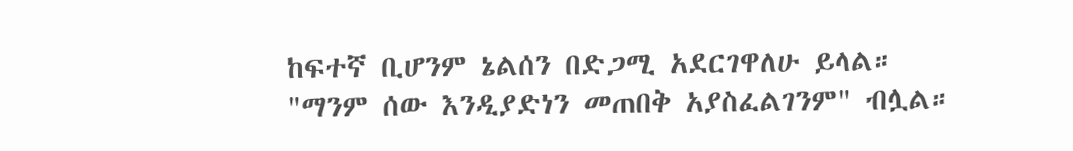ከፍተኛ ቢሆንም ኔልሰን በድጋሚ አደርገዋለሁ ይላል።
"ማንም ሰው እንዲያድነን መጠበቅ አያስፈልገንም" ብሏል።